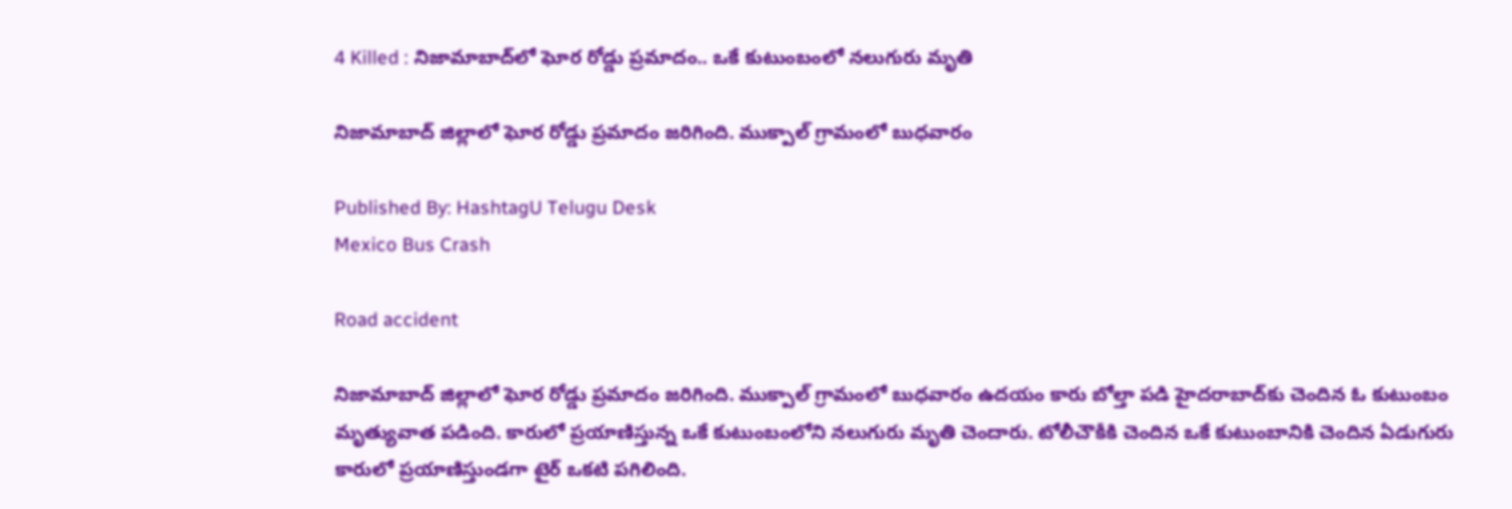4 Killed : నిజామాబాద్‌లో ఘోర రోడ్డు ప్ర‌మాదం.. ఒకే కుటుంబంలో న‌లుగురు మృతి

నిజామాబాద్ జిల్లాలో ఘోర రోడ్డు ప్ర‌మాదం జ‌రిగింది. ముక్పాల్ గ్రామంలో బుధవారం

Published By: HashtagU Telugu Desk
Mexico Bus Crash

Road accident

నిజామాబాద్ జిల్లాలో ఘోర రోడ్డు ప్ర‌మాదం జ‌రిగింది. ముక్పాల్ గ్రామంలో బుధవారం ఉద‌యం కారు బోల్తా పడి హైదరాబాద్‌కు చెందిన ఓ కుటుంబం మృత్యువాత ప‌డింది. కారులో ప్ర‌యాణిస్తున్న ఒకే కుటుంబంలోని నలుగురు మృతి చెందారు. టోలీచౌకీకి చెందిన ఒకే కుటుంబానికి చెందిన ఏడుగురు కారులో ప్రయాణిస్తుండగా టైర్ ఒకటి పగిలింది.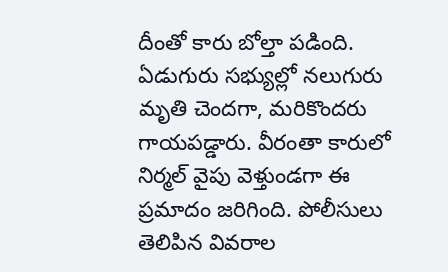దీంతో కారు బోల్తా పడింది. ఏడుగురు సభ్యుల్లో నలుగురు మృతి చెందగా, మరికొందరు గాయపడ్డారు. వీరంతా కారులో నిర్మల్ వైపు వెళ్తుండగా ఈ ప్రమాదం జరిగింది. పోలీసులు తెలిపిన వివరాల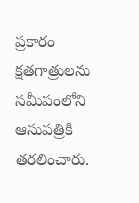ప్రకారం క్షతగాత్రులను సమీపంలోని ఆసుపత్రికి తరలించారు.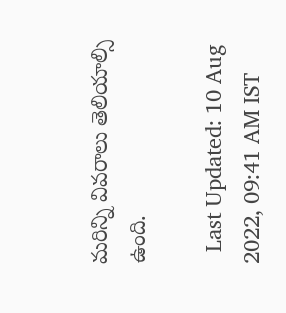మరిన్ని వివరాలు తెలియాల్సి ఉంది.

  Last Updated: 10 Aug 2022, 09:41 AM IST